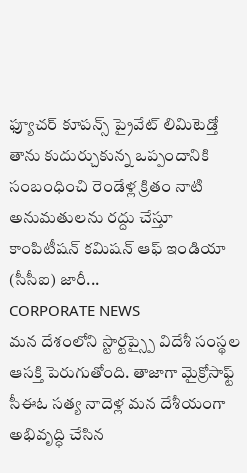ఫ్యూచర్ కూపన్స్ ప్రైవేట్ లిమిటెడ్తో తాను కుదుర్చుకున్న ఒప్పందానికి సంబంధించి రెండేళ్ల క్రితం నాటి అనుమతులను రద్దు చేస్తూ కాంపిటీషన్ కమిషన్ ఆఫ్ ఇండియా (సీసీఐ) జారీ...
CORPORATE NEWS
మన దేశంలోని స్టార్టప్స్పై విదేశీ సంస్థల ఆసక్తి పెరుగుతోంది. తాజాగా మైక్రోసాఫ్ట్ సీఈఓ సత్య నాదెళ్ల మన దేశీయంగా అభివృద్ధి చేసిన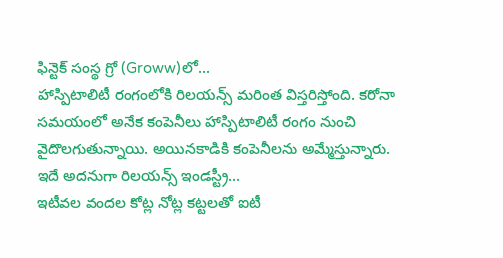ఫిన్టెక్ సంస్థ గ్రో (Groww)లో...
హాస్పిటాలిటీ రంగంలోకి రిలయన్స్ మరింత విస్తరిస్తోంది. కరోనా సమయంలో అనేక కంపెనీలు హాస్పిటాలిటీ రంగం నుంచి వైదొలగుతున్నాయి. అయినకాడికి కంపెనీలను అమ్మేస్తున్నారు. ఇదే అదనుగా రిలయన్స్ ఇండస్ట్రీ...
ఇటీవల వందల కోట్ల నోట్ల కట్టలతో ఐటీ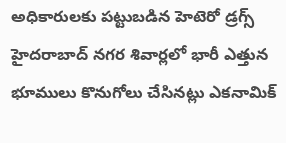అధికారులకు పట్టుబడిన హెటెరో డ్రగ్స్ హైదరాబాద్ నగర శివార్లలో భారీ ఎత్తున భూములు కొనుగోలు చేసినట్లు ఎకనామిక్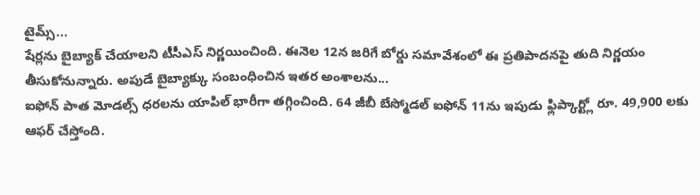టైమ్స్...
షేర్లను బైబ్యాక్ చేయాలని టీసీఎస్ నిర్ణయించింది. ఈనెల 12న జరిగే బోర్డు సమావేశంలో ఈ ప్రతిపాదనపై తుది నిర్ణయం తీసుకోనున్నారు. అపుడే బైబ్యాక్కు సంబంధించిన ఇతర అంశాలను...
ఐఫోన్ పాత మోడల్స్ ధరలను యాపిల్ భారీగా తగ్గించింది. 64 జీబీ బేస్మోడల్ ఐఫోన్ 11ను ఇపుడు ఫ్లిప్కార్ట్లో రూ. 49,900 లకు ఆఫర్ చేస్తోంది.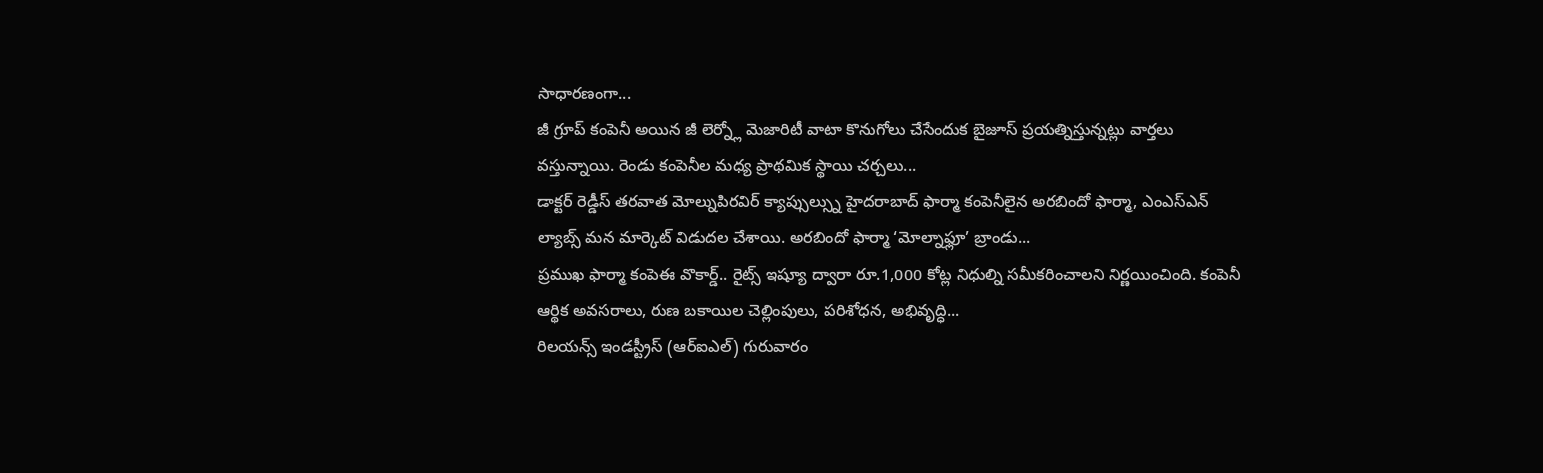సాధారణంగా...
జీ గ్రూప్ కంపెనీ అయిన జీ లెర్న్లో మెజారిటీ వాటా కొనుగోలు చేసేందుక బైజూస్ ప్రయత్నిస్తున్నట్లు వార్తలు వస్తున్నాయి. రెండు కంపెనీల మధ్య ప్రాథమిక స్థాయి చర్చలు...
డాక్టర్ రెడ్డీస్ తరవాత మోల్నుపిరవిర్ క్యాప్సుల్స్ను హైదరాబాద్ ఫార్మా కంపెనీలైన అరబిందో ఫార్మా, ఎంఎస్ఎన్ ల్యాబ్స్ మన మార్కెట్ విడుదల చేశాయి. అరబిందో ఫార్మా ‘మోల్నాఫ్లూ’ బ్రాండు...
ప్రముఖ ఫార్మా కంపెఈ వొకార్డ్.. రైట్స్ ఇష్యూ ద్వారా రూ.1,000 కోట్ల నిధుల్ని సమీకరించాలని నిర్ణయించింది. కంపెనీ ఆర్థిక అవసరాలు, రుణ బకాయిల చెల్లింపులు, పరిశోధన, అభివృద్ధి...
రిలయన్స్ ఇండస్ట్రీస్ (ఆర్ఐఎల్) గురువారం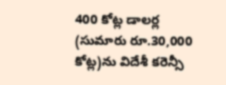400 కోట్ల డాలర్ల (సుమారు రూ.30,000 కోట్ల)ను విదేశీ కరెన్సీ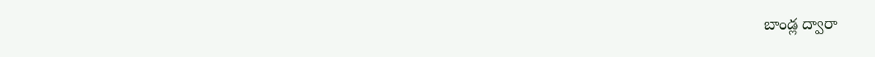బాండ్ల ద్వారా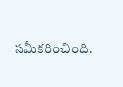సమీకరించింది.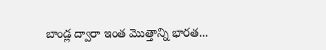బాండ్ల ద్వారా ఇంత మొత్తాన్ని భారత...